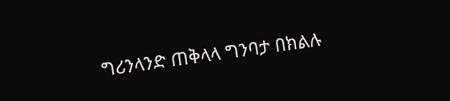ግሪንላንድ ጠቅላላ ግንባታ በክልሉ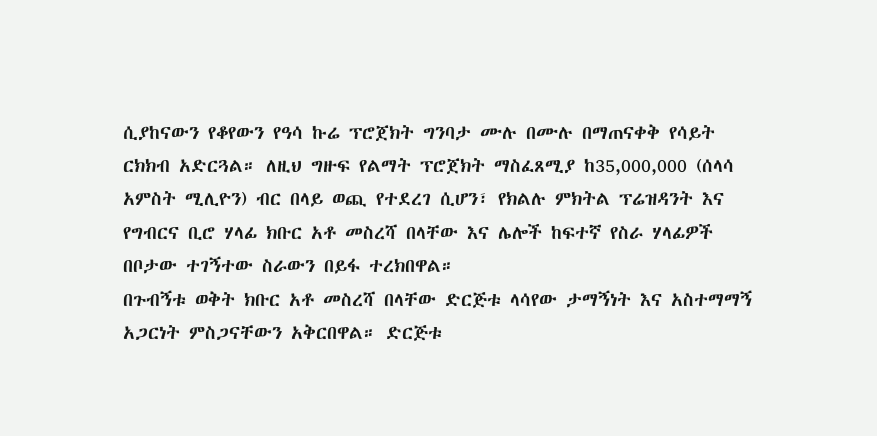ሲያከናውን የቆየውን የዓሳ ኩሬ ፕሮጀክት ግንባታ ሙሉ በሙሉ በማጠናቀቅ የሳይት ርክክብ አድርጓል። ለዚህ ግዙፍ የልማት ፕሮጀክት ማስፈጸሚያ ከ35,000,000 (ሰላሳ አምስት ሚሊዮን) ብር በላይ ወጪ የተደረገ ሲሆን፣ የክልሉ ምክትል ፕሬዝዳንት እና የግብርና ቢሮ ሃላፊ ክቡር አቶ መስረሻ በላቸው እና ሌሎች ከፍተኛ የስራ ሃላፊዎች በቦታው ተገኝተው ስራውን በይፋ ተረክበዋል።
በጉብኝቱ ወቅት ክቡር አቶ መስረሻ በላቸው ድርጅቱ ላሳየው ታማኝነት እና አስተማማኝ አጋርነት ምስጋናቸውን አቅርበዋል። ድርጅቱ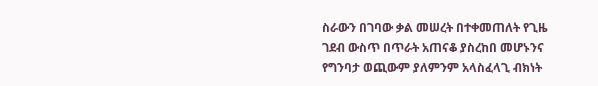ስራውን በገባው ቃል መሠረት በተቀመጠለት የጊዜ ገደብ ውስጥ በጥራት አጠናቆ ያስረከበ መሆኑንና የግንባታ ወጪውም ያለምንም አላስፈላጊ ብክነት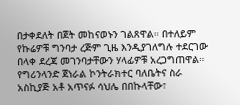በታቀደለት በጀት መከናወኑን ገልጸዋል። በተለይም የኩሬዎቹ ግንባታ ረጅም ጊዜ እንዲያገለግሉ ተደርገው በላቀ ደረጃ መገንባታቸውን ሃላፊዎቹ አረጋግጠዋል።
የግሪንላንድ ጀነራል ኮንትራክተር ባለቤትና ስራ አስኪያጅ አቶ አጥናፉ ሳህሌ በበኩላቸው፣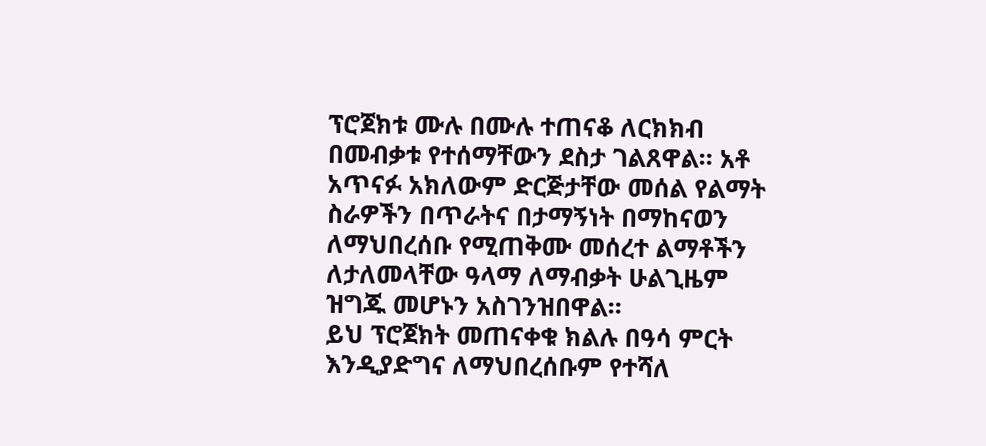ፕሮጀክቱ ሙሉ በሙሉ ተጠናቆ ለርክክብ በመብቃቱ የተሰማቸውን ደስታ ገልጸዋል። አቶ አጥናፉ አክለውም ድርጅታቸው መሰል የልማት ስራዎችን በጥራትና በታማኝነት በማከናወን ለማህበረሰቡ የሚጠቅሙ መሰረተ ልማቶችን ለታለመላቸው ዓላማ ለማብቃት ሁልጊዜም ዝግጁ መሆኑን አስገንዝበዋል።
ይህ ፕሮጀክት መጠናቀቁ ክልሉ በዓሳ ምርት እንዲያድግና ለማህበረሰቡም የተሻለ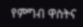የምግብ ዋስትና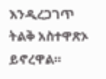እንዲረጋገጥ ትልቅ አስተዋጽኦ ይኖረዋል።